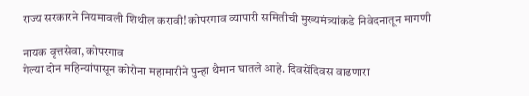राज्य सरकारने नियमावली शिथील करावी! कोपरगाव व्यापारी समितीची मुख्यमंत्र्यांकडे निवेदनातून मागणी

नायक वृत्तसेवा, कोपरगाव
गेल्या दोन महिन्यांपासून कोरोना महामारीने पुन्हा थैमान घातले आहे. दिवसेंदिवस वाढणारा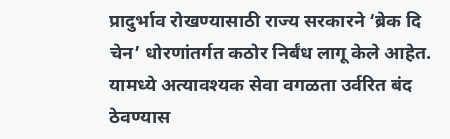प्रादुर्भाव रोखण्यासाठी राज्य सरकारने ‘ब्रेक दि चेन’ धोरणांतर्गत कठोर निर्बंध लागू केले आहेत. यामध्ये अत्यावश्यक सेवा वगळता उर्वरित बंद ठेवण्यास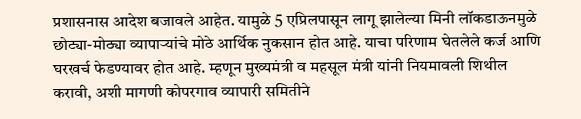प्रशासनास आदेश बजावले आहेत. यामुळे 5 एप्रिलपासून लागू झालेल्या मिनी लॉकडाऊनमुळे छोट्या-मोठ्या व्यापार्‍यांचे मोठे आर्थिक नुकसान होत आहे. याचा परिणाम घेतलेले कर्ज आणि घरखर्च फेडण्यावर होत आहे. म्हणून मुख्यमंत्री व महसूल मंत्री यांनी नियमावली शिथील करावी, अशी मागणी कोपरगाव व्यापारी समितीने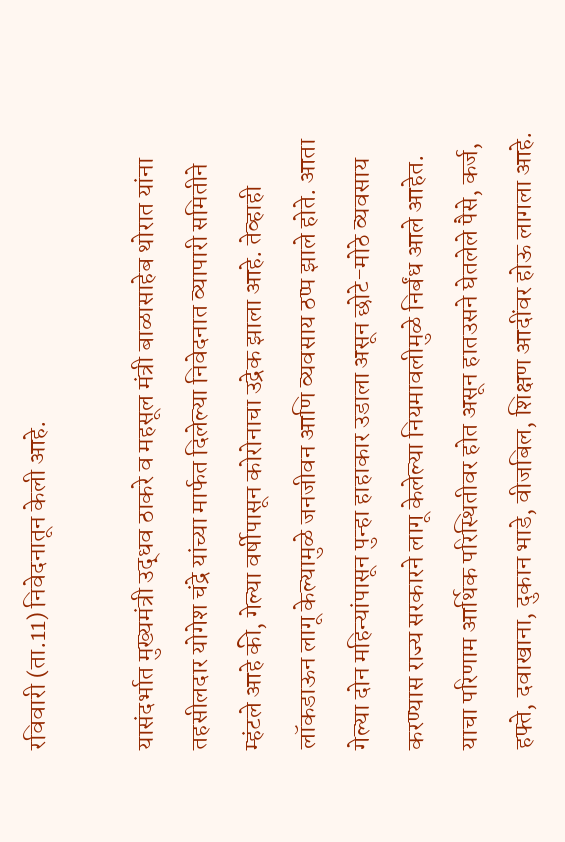रविवारी (ता.11) निवेदनातून केली आहे.

यासंदर्भात मुख्यमंत्री उद्धव ठाकरे व महसूल मंत्री बाळासाहेब थोरात यांना तहसीलदार योगेश चंद्रे यांच्या मार्फत दिलेल्या निवेदनात व्यापारी समितीने म्हंटले आहे की, गेल्या वर्षीपासून कोरोनाचा उद्रेक झाला आहे. तेव्हाही लॉकडाऊन लागू केल्यामुळे जनजीवन आणि व्यवसाय ठप्प झाले होते. आता गेल्या दोन महिन्यांपासून पुन्हा हाहाकार उडाला असून छोटे-मोठे व्यवसाय करण्यास राज्य सरकारने लागू केलेल्या नियमावलीमुळे निर्बंध आले आहेत. याचा परिणाम आर्थिक परिस्थितीवर होत असून हातउसने घेतलेले पैसे, कर्ज, हफ्ते, दवाखाना, दुकान भाडे, वीजबिल, शिक्षण आदींवर होऊ लागला आहे.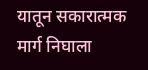यातून सकारात्मक मार्ग निघाला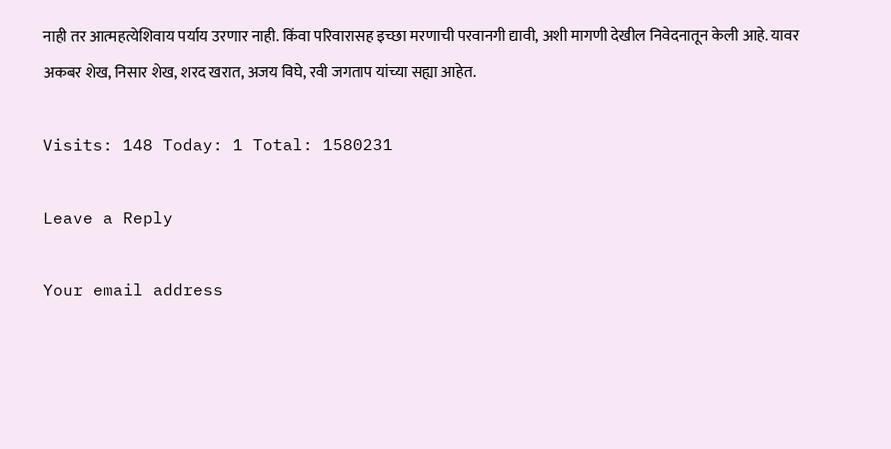नाही तर आत्महत्येशिवाय पर्याय उरणार नाही. किंवा परिवारासह इच्छा मरणाची परवानगी द्यावी, अशी मागणी देखील निवेदनातून केली आहे. यावर अकबर शेख, निसार शेख, शरद खरात, अजय विघे, रवी जगताप यांच्या सह्या आहेत.

Visits: 148 Today: 1 Total: 1580231

Leave a Reply

Your email address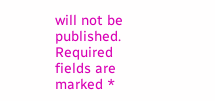will not be published. Required fields are marked *